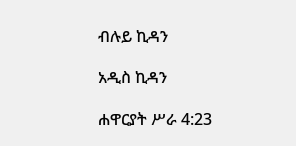ብሉይ ኪዳን

አዲስ ኪዳን

ሐዋርያት ሥራ 4:23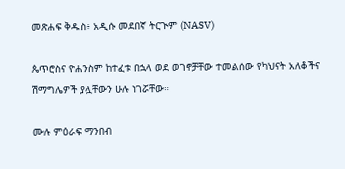መጽሐፍ ቅዱስ፥ አዲሱ መደበኛ ትርጒም (NASV)

ጴጥሮስና ዮሐንስም ከተፈቱ በኋላ ወደ ወገኖቻቸው ተመልሰው የካህናት አለቆችና ሽማግሌዎች ያሏቸውን ሁሉ ነገሯቸው።

ሙሉ ምዕራፍ ማንበብ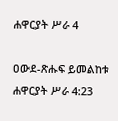ሐዋርያት ሥራ 4

ዐውደ-ጽሑፍ ይመልከቱ ሐዋርያት ሥራ 4:23